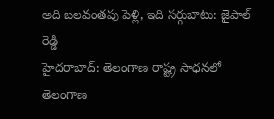అది బలవంతపు పెళ్లి, ఇది సర్గుబాటు: జైపాల్ రెడ్డి
హైదరాబాద్: తెలంగాణ రాష్ట్ర సాధనలో తెలంగాణ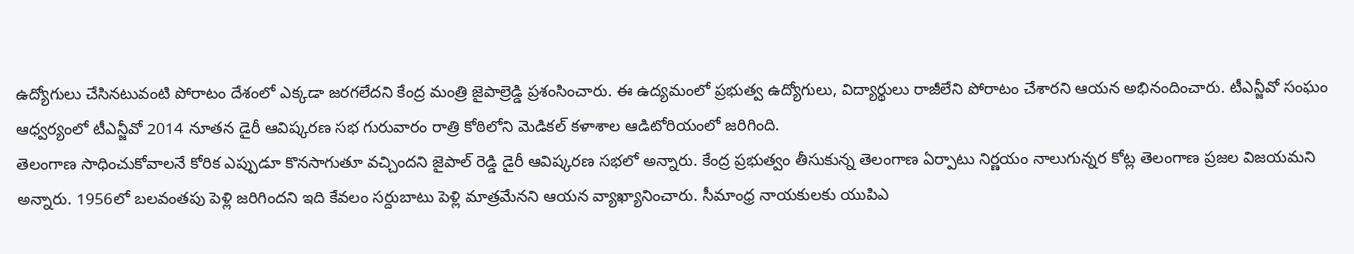ఉద్యోగులు చేసినటువంటి పోరాటం దేశంలో ఎక్కడా జరగలేదని కేంద్ర మంత్రి జైపాల్రెడ్డి ప్రశంసించారు. ఈ ఉద్యమంలో ప్రభుత్వ ఉద్యోగులు, విద్యార్థులు రాజీలేని పోరాటం చేశారని ఆయన అభినందించారు. టీఎన్జీవో సంఘం ఆధ్వర్యంలో టీఎన్జీవో 2014 నూతన డైరీ ఆవిష్కరణ సభ గురువారం రాత్రి కోఠిలోని మెడికల్ కళాశాల ఆడిటోరియంలో జరిగింది.
తెలంగాణ సాధించుకోవాలనే కోరిక ఎప్పుడూ కొనసాగుతూ వచ్చిందని జైపాల్ రెడ్డి డైరీ ఆవిష్కరణ సభలో అన్నారు. కేంద్ర ప్రభుత్వం తీసుకున్న తెలంగాణ ఏర్పాటు నిర్ణయం నాలుగున్నర కోట్ల తెలంగాణ ప్రజల విజయమని అన్నారు. 1956లో బలవంతపు పెళ్లి జరిగిందని ఇది కేవలం సర్దుబాటు పెళ్లి మాత్రమేనని ఆయన వ్యాఖ్యానించారు. సీమాంధ్ర నాయకులకు యుపిఎ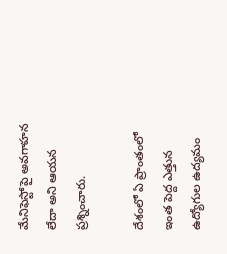మేనిఫెస్టోపై అవగాహన లేదా అని ఆయన ప్రశ్నించారు.

దేశంలో ఏ ప్రాంతంలో ఇంత పెద్ద ఎత్తున ఉద్యోగుల ఉద్యమం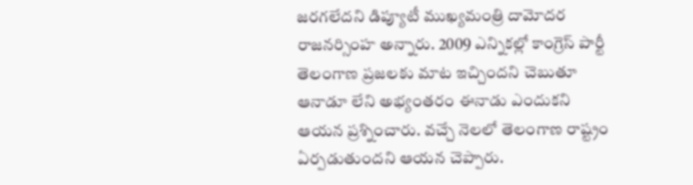జరగలేదని డిప్యూటీ ముఖ్యమంత్రి దామోదర రాజనర్సింహ అన్నారు. 2009 ఎన్నికల్లో కాంగ్రెస్ పార్టీ తెలంగాణ ప్రజలకు మాట ఇచ్చిందని చెబుతూ ఆనాడూ లేని అభ్యంతరం ఈనాడు ఎందుకని ఆయన ప్రశ్నించారు. వచ్చే నెలలో తెలంగాణ రాష్ట్రం ఏర్పడుతుందని ఆయన చెప్పారు.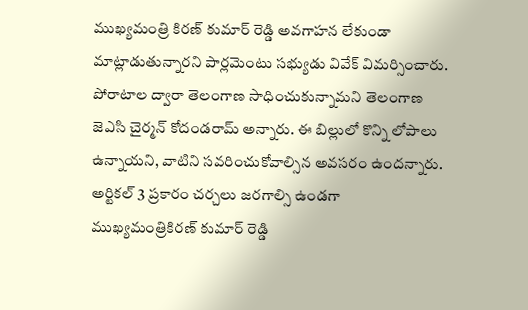ముఖ్యమంత్రి కిరణ్ కుమార్ రెడ్డి అవగాహన లేకుండా మాట్లాడుతున్నారని పార్లమెంటు సభ్యుడు వివేక్ విమర్సించారు. పోరాటాల ద్వారా తెలంగాణ సాధించుకున్నామని తెలంగాణ జెఎసి చైర్మన్ కోదండరామ్ అన్నారు. ఈ బిల్లులో కొన్ని లోపాలు ఉన్నాయని, వాటిని సవరించుకోవాల్సిన అవసరం ఉందన్నారు. అర్టికల్ 3 ప్రకారం చర్చలు జరగాల్సి ఉండగా ముఖ్యమంత్రికిరణ్ కుమార్ రెడ్డి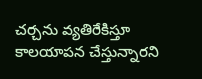చర్చను వ్యతిరేకిస్తూ కాలయాపన చేస్తున్నారని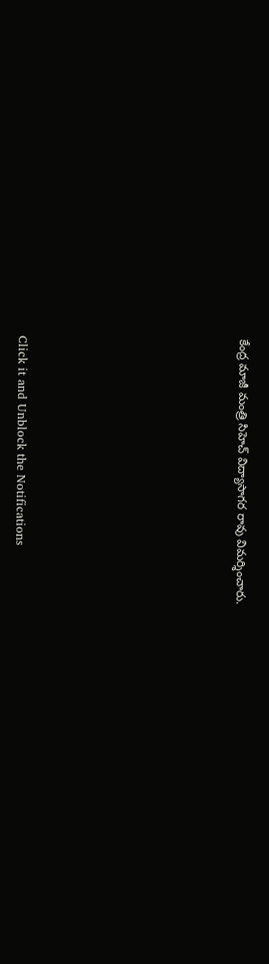కేంద్ర మాజీ మంత్రి సిహెచ్ విద్యాసాగర రావు విమర్శించారు.












Click it and Unblock the Notifications